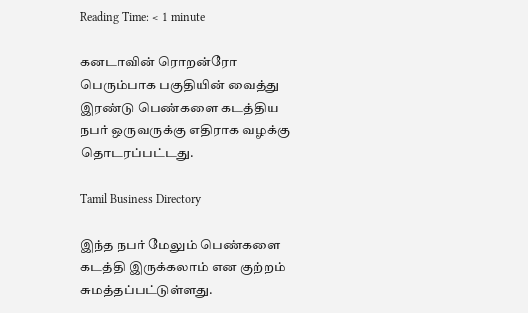Reading Time: < 1 minute

கனடாவின் ரொறன்ரோ பெரும்பாக பகுதியின் வைத்து இரண்டு பெண்களை கடத்திய நபர் ஒருவருக்கு எதிராக வழக்கு தொடரப்பட்டது.

Tamil Business Directory

இந்த நபர் மேலும் பெண்களை கடத்தி இருக்கலாம் என குற்றம் சுமத்தப்பட்டுள்ளது.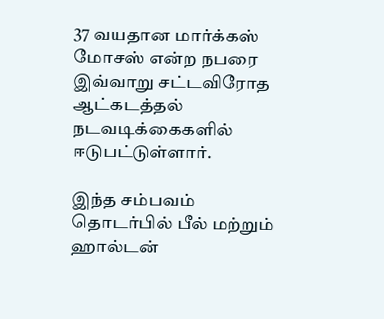37 வயதான மார்க்கஸ் மோசஸ் என்ற நபரை இவ்வாறு சட்டவிரோத ஆட்கடத்தல் நடவடிக்கைகளில் ஈடுபட்டுள்ளார்.

இந்த சம்பவம் தொடர்பில் பீல் மற்றும் ஹால்டன்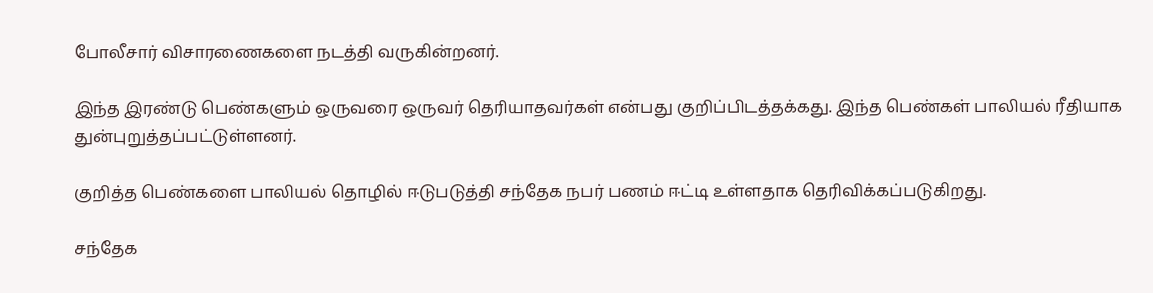போலீசார் விசாரணைகளை நடத்தி வருகின்றனர்.

இந்த இரண்டு பெண்களும் ஒருவரை ஒருவர் தெரியாதவர்கள் என்பது குறிப்பிடத்தக்கது. இந்த பெண்கள் பாலியல் ரீதியாக துன்புறுத்தப்பட்டுள்ளனர்.

குறித்த பெண்களை பாலியல் தொழில் ஈடுபடுத்தி சந்தேக நபர் பணம் ஈட்டி உள்ளதாக தெரிவிக்கப்படுகிறது.

சந்தேக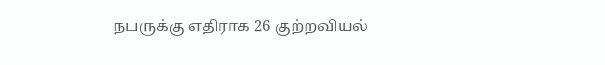நபருக்கு எதிராக 26 குற்றவியல்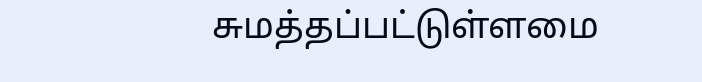சுமத்தப்பட்டுள்ளமை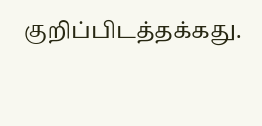குறிப்பிடத்தக்கது.